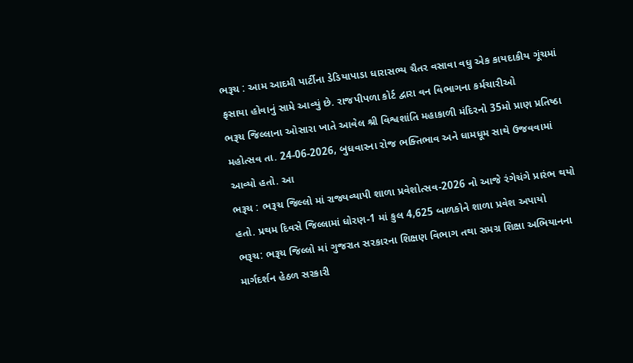ભરૂચ : આમ આદમી પાર્ટીના ડેડિયાપાડા ધારાસભ્ય ચૈતર વસાવા વધુ એક કાયદાકીય ગૂંચમાં ફસાયા હોવાનું સામે આવ્યું છે. રાજપીપળા કોર્ટ દ્વારા વન વિભાગના કર્મચારીઓ
ભરૂચ જિલ્લાના ઓસારા ખાતે આવેલ શ્રી વિશ્વશાંતિ મહાકાળી મંદિરનો 35મો પ્રાણ પ્રતિષ્ઠા મહોત્સવ તા. 24-06-2026, બુધવારના રોજ ભક્તિભાવ અને ધામધૂમ સાથે ઉજવવામાં આવ્યો હતો. આ
ભરૂચ : ભરૂચ જિલ્લો માં રાજ્યવ્યાપી શાળા પ્રવેશોત્સવ-2026 નો આજે રંગેચંગે પ્રારંભ થયો હતો. પ્રથમ દિવસે જિલ્લામાં ધોરણ-1 માં કુલ 4,625 બાળકોને શાળા પ્રવેશ અપાયો
ભરૂચ: ભરૂચ જિલ્લો માં ગુજરાત સરકારના શિક્ષણ વિભાગ તથા સમગ્ર શિક્ષા અભિયાનના માર્ગદર્શન હેઠળ સરકારી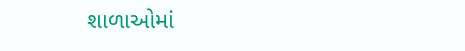શાળાઓમાં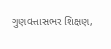ગુણવત્તાસભર શિક્ષણ,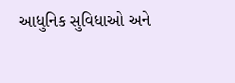આધુનિક સુવિધાઓ અને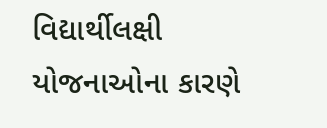વિદ્યાર્થીલક્ષી યોજનાઓના કારણે